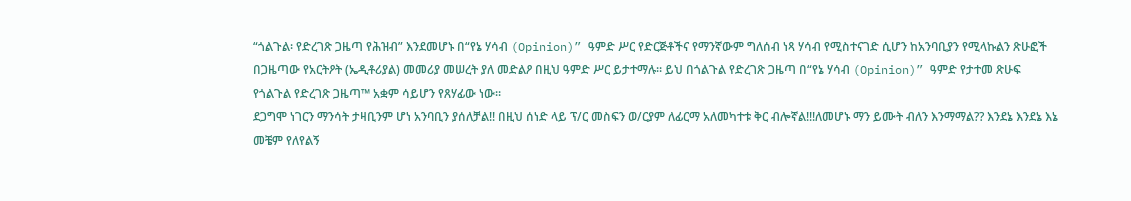“ጎልጉል፡ የድረገጽ ጋዜጣ የሕዝብ” እንደመሆኑ በ“የኔ ሃሳብ (Opinion)” ዓምድ ሥር የድርጅቶችና የማንኛውም ግለሰብ ነጻ ሃሳብ የሚስተናገድ ሲሆን ከአንባቢያን የሚላኩልን ጽሁፎች በጋዜጣው የአርትዖት (ኤዲቶሪያል) መመሪያ መሠረት ያለ መድልዖ በዚህ ዓምድ ሥር ይታተማሉ። ይህ በጎልጉል የድረገጽ ጋዜጣ በ“የኔ ሃሳብ (Opinion)” ዓምድ የታተመ ጽሁፍ የጎልጉል የድረገጽ ጋዜጣ™ አቋም ሳይሆን የጸሃፊው ነው።
ደጋግሞ ነገርን ማንሳት ታዛቢንም ሆነ አንባቢን ያሰለቻል!! በዚህ ሰነድ ላይ ፕ/ር መስፍን ወ/ርያም ለፊርማ አለመካተቱ ቅር ብሎኛል!!!ለመሆኑ ማን ይሙት ብለን እንማማል?? እንደኔ እንደኔ እኔ መቼም የለየልኝ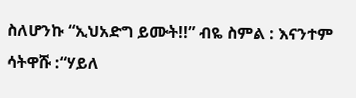ስለሆንኩ “ኢህአድግ ይሙት!!” ብዬ ስምል : እናንተም ሳትዋሹ :“ሃይለ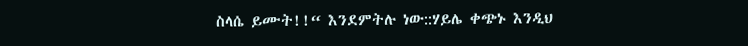ስላሴ ይሙት!!“ እንደምትሉ ነው::ሃይሌ ቀጭኑ እንዲህ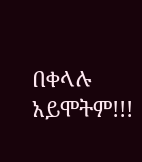በቀላሉ አይሞትም!!!